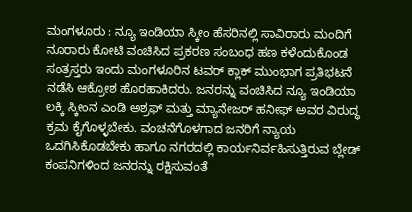ಮಂಗಳೂರು : ನ್ಯೂ ಇಂಡಿಯಾ ಸ್ಕೀಂ ಹೆಸರಿನಲ್ಲಿ ಸಾವಿರಾರು ಮಂದಿಗೆ ನೂರಾರು ಕೋಟಿ ವಂಚಿಸಿದ ಪ್ರಕರಣ ಸಂಬಂಧ ಹಣ ಕಳೆಂದುಕೊಂಡ ಸಂತ್ರಸ್ತರು ಇಂದು ಮಂಗಳೂರಿನ ಟವರ್ ಕ್ಲಾಕ್ ಮುಂಭಾಗ ಪ್ರತಿಭಟನೆ ನಡೆಸಿ ಆಕ್ರೋಶ ಹೊರಹಾಕಿದರು. ಜನರನ್ನು ವಂಚಿಸಿದ ನ್ಯೂ ಇಂಡಿಯಾ ಲಕ್ಕಿ ಸ್ಕೀಂನ ಎಂಡಿ ಅಶ್ರಫ್ ಮತ್ತು ಮ್ಯಾನೇಜರ್ ಹನೀಫ್ ಅವರ ವಿರುದ್ಧ ಕ್ರಮ ಕೈಗೊಳ್ಳಬೇಕು. ವಂಚನೆಗೊಳಗಾದ ಜನರಿಗೆ ನ್ಯಾಯ ಒದಗಿಸಿಕೊಡಬೇಕು ಹಾಗೂ ನಗರದಲ್ಲಿ ಕಾರ್ಯನಿರ್ವಹಿಸುತ್ತಿರುವ ಬ್ಲೇಡ್ ಕಂಪನಿಗಳಿಂದ ಜನರನ್ನು ರಕ್ಷಿಸುವಂತೆ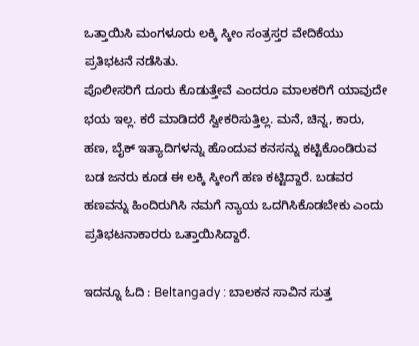ಒತ್ತಾಯಿಸಿ ಮಂಗಳೂರು ಲಕ್ಕಿ ಸ್ಕೀಂ ಸಂತ್ರಸ್ತರ ವೇದಿಕೆಯು ಪ್ರತಿಭಟನೆ ನಡೆಸಿತು.
ಪೊಲೀಸರಿಗೆ ದೂರು ಕೊಡುತ್ತೇವೆ ಎಂದರೂ ಮಾಲಕರಿಗೆ ಯಾವುದೇ ಭಯ ಇಲ್ಲ. ಕರೆ ಮಾಡಿದರೆ ಸ್ವೀಕರಿಸುತ್ತಿಲ್ಲ. ಮನೆ, ಚಿನ್ನ, ಕಾರು, ಹಣ, ಬೈಕ್ ಇತ್ಯಾದಿಗಳನ್ನು ಹೊಂದುವ ಕನಸನ್ನು ಕಟ್ಟಿಕೊಂಡಿರುವ ಬಡ ಜನರು ಕೂಡ ಈ ಲಕ್ಕಿ ಸ್ಕೀಂಗೆ ಹಣ ಕಟ್ಟಿದ್ದಾರೆ. ಬಡವರ ಹಣವನ್ನು ಹಿಂದಿರುಗಿಸಿ ನಮಗೆ ನ್ಯಾಯ ಒದಗಿಸಿಕೊಡಬೇಕು ಎಂದು ಪ್ರತಿಭಟನಾಕಾರರು ಒತ್ತಾಯಿಸಿದ್ದಾರೆ.

ಇದನ್ನೂ ಓದಿ : Beltangady : ಬಾಲಕನ ಸಾವಿನ ಸುತ್ತ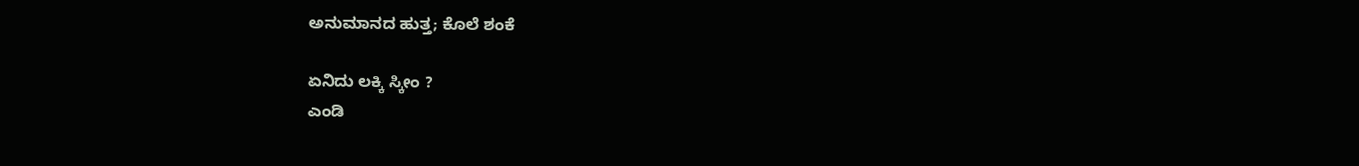ಅನುಮಾನದ ಹುತ್ತ; ಕೊಲೆ ಶಂಕೆ

ಏನಿದು ಲಕ್ಕಿ ಸ್ಕೀಂ ?
ಎಂಡಿ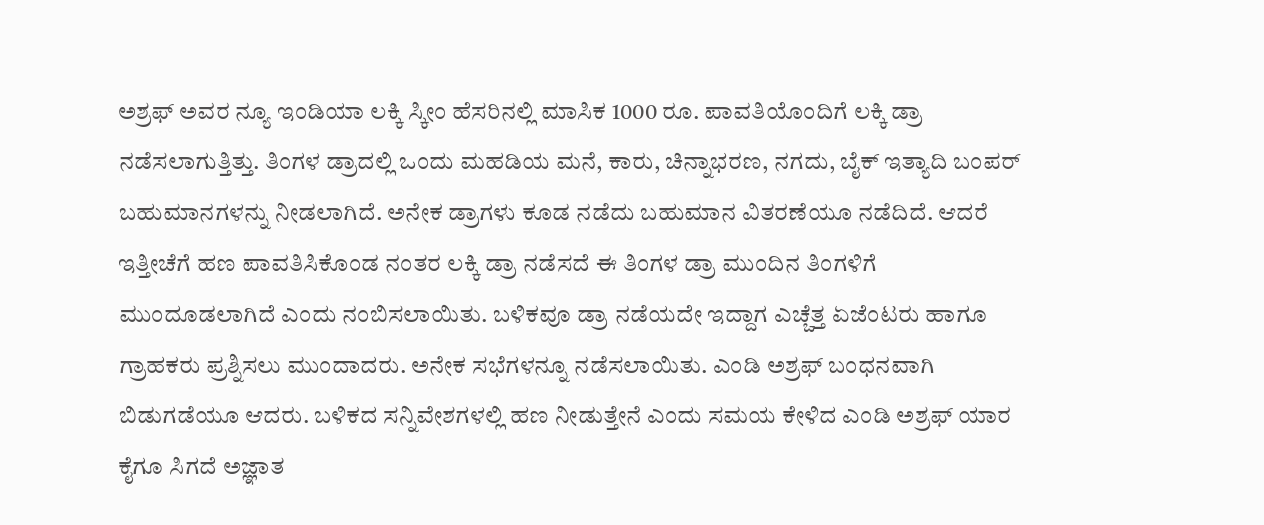ಅಶ್ರಫ್ ಅವರ ನ್ಯೂ ಇಂಡಿಯಾ ಲಕ್ಕಿ ಸ್ಕೀಂ ಹೆಸರಿನಲ್ಲಿ ಮಾಸಿಕ 1000 ರೂ. ಪಾವತಿಯೊಂದಿಗೆ ಲಕ್ಕಿ ಡ್ರಾ ನಡೆಸಲಾಗುತ್ತಿತ್ತು. ತಿಂಗಳ ಡ್ರಾದಲ್ಲಿ ಒಂದು ಮಹಡಿಯ ಮನೆ, ಕಾರು, ಚಿನ್ನಾಭರಣ, ನಗದು, ಬೈಕ್ ಇತ್ಯಾದಿ ಬಂಪರ್ ಬಹುಮಾನಗಳನ್ನು ನೀಡಲಾಗಿದೆ. ಅನೇಕ ಡ್ರಾಗಳು ಕೂಡ ನಡೆದು ಬಹುಮಾನ ವಿತರಣೆಯೂ ನಡೆದಿದೆ. ಆದರೆ ಇತ್ತೀಚೆಗೆ ಹಣ ಪಾವತಿಸಿಕೊಂಡ ನಂತರ ಲಕ್ಕಿ ಡ್ರಾ ನಡೆಸದೆ ಈ ತಿಂಗಳ ಡ್ರಾ ಮುಂದಿನ ತಿಂಗಳಿಗೆ ಮುಂದೂಡಲಾಗಿದೆ ಎಂದು ನಂಬಿಸಲಾಯಿತು. ಬಳಿಕವೂ ಡ್ರಾ ನಡೆಯದೇ ಇದ್ದಾಗ ಎಚ್ಚೆತ್ತ ಏಜೆಂಟರು ಹಾಗೂ ಗ್ರಾಹಕರು ಪ್ರಶ್ನಿಸಲು ಮುಂದಾದರು. ಅನೇಕ ಸಭೆಗಳನ್ನೂ ನಡೆಸಲಾಯಿತು. ಎಂಡಿ ಅಶ್ರಫ್ ಬಂಧನವಾಗಿ ಬಿಡುಗಡೆಯೂ ಆದರು. ಬಳಿಕದ ಸನ್ನಿವೇಶಗಳಲ್ಲಿ ಹಣ ನೀಡುತ್ತೇನೆ ಎಂದು ಸಮಯ ಕೇಳಿದ ಎಂಡಿ ಅಶ್ರಫ್ ಯಾರ ಕೈಗೂ ಸಿಗದೆ ಅಜ್ಞಾತ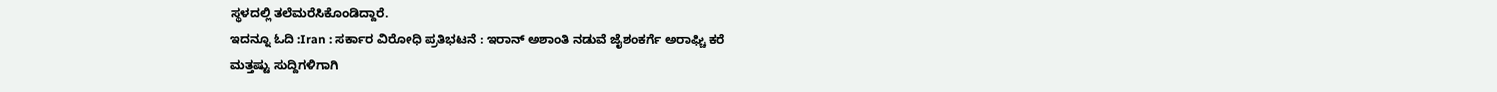ಸ್ಥಳದಲ್ಲಿ ತಲೆಮರೆಸಿಕೊಂಡಿದ್ದಾರೆ.
ಇದನ್ನೂ ಓದಿ :Iran : ಸರ್ಕಾರ ವಿರೋಧಿ ಪ್ರತಿಭಟನೆ : ಇರಾನ್ ಅಶಾಂತಿ ನಡುವೆ ಜೈಶಂಕರ್ಗೆ ಅರಾಘ್ಚಿ ಕರೆ
ಮತ್ತಷ್ಟು ಸುದ್ದಿಗಳಿಗಾಗಿ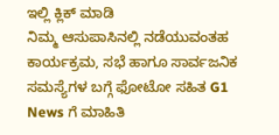ಇಲ್ಲಿ ಕ್ಲಿಕ್ ಮಾಡಿ
ನಿಮ್ಮ ಆಸುಪಾಸಿನಲ್ಲಿ ನಡೆಯುವಂತಹ ಕಾರ್ಯಕ್ರಮ, ಸಭೆ ಹಾಗೂ ಸಾರ್ವಜನಿಕ ಸಮಸ್ಯೆಗಳ ಬಗ್ಗೆ ಫೋಟೋ ಸಹಿತ G1 News ಗೆ ಮಾಹಿತಿ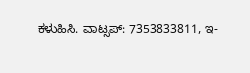ಕಳುಹಿಸಿ. ವಾಟ್ಸಪ್: 7353833811, ಇ-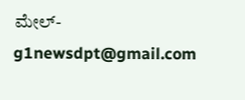ಮೇಲ್- g1newsdpt@gmail.com